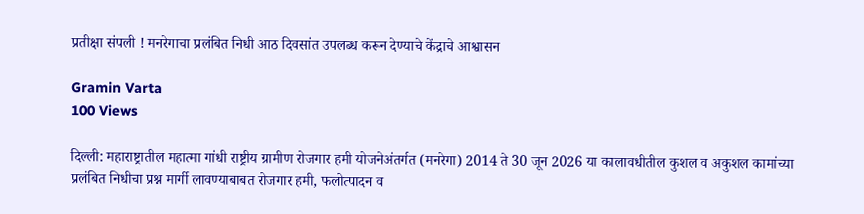प्रतीक्षा संपली ! मनरेगाचा प्रलंबित निधी आठ दिवसांत उपलब्ध करून देण्याचे केंद्राचे आश्वासन

Gramin Varta
100 Views

दिल्ली: महाराष्ट्रातील महात्मा गांधी राष्ट्रीय ग्रामीण रोजगार हमी योजनेअंतर्गत (मनरेगा) 2014 ते 30 जून 2026 या कालावधीतील कुशल व अकुशल कामांच्या प्रलंबित निधीचा प्रश्न मार्गी लावण्याबाबत रोजगार हमी, फलोत्पादन व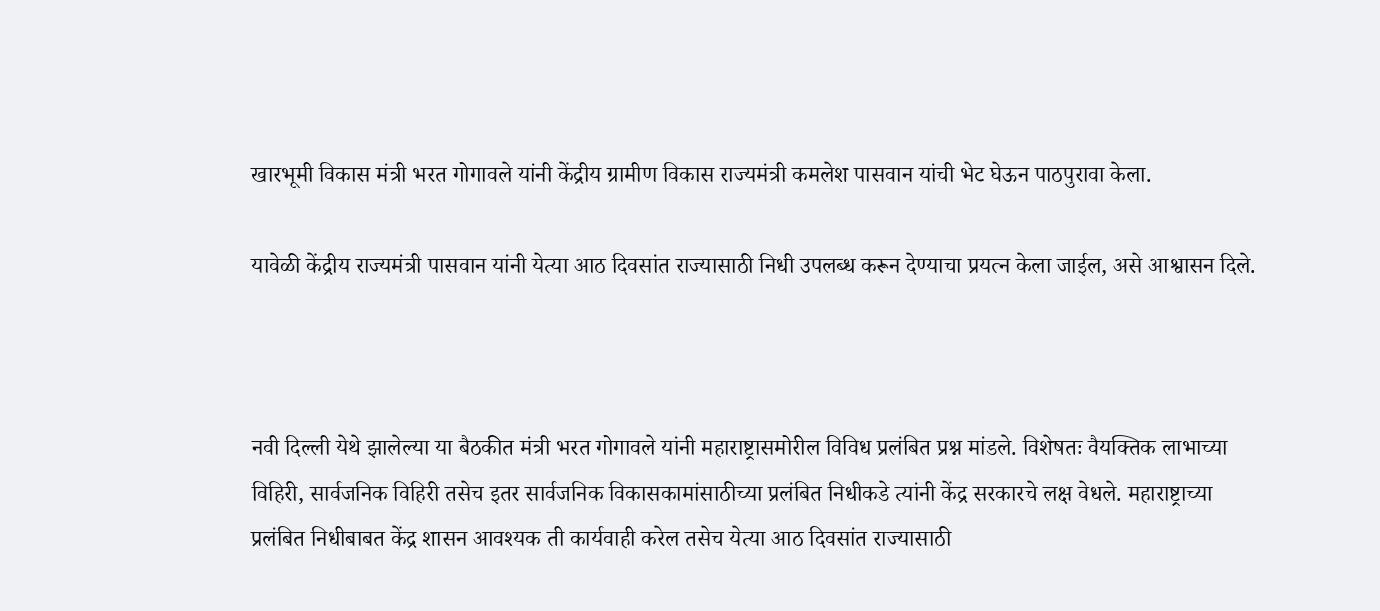खारभूमी विकास मंत्री भरत गोगावले यांनी केंद्रीय ग्रामीण विकास राज्यमंत्री कमलेश पासवान यांची भेट घेऊन पाठपुरावा केला.

यावेळी केंद्रीय राज्यमंत्री पासवान यांनी येत्या आठ दिवसांत राज्यासाठी निधी उपलब्ध करून देण्याचा प्रयत्न केला जाईल, असे आश्वासन दिले.



नवी दिल्ली येथे झालेल्या या बैठकीत मंत्री भरत गोगावले यांनी महाराष्ट्रासमोरील विविध प्रलंबित प्रश्न मांडले. विशेषतः वैयक्तिक लाभाच्या विहिरी, सार्वजनिक विहिरी तसेच इतर सार्वजनिक विकासकामांसाठीच्या प्रलंबित निधीकडे त्यांनी केंद्र सरकारचे लक्ष वेधले. महाराष्ट्राच्या प्रलंबित निधीबाबत केंद्र शासन आवश्यक ती कार्यवाही करेल तसेच येत्या आठ दिवसांत राज्यासाठी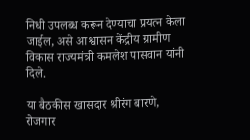निधी उपलब्ध करून देण्याचा प्रयत्न केला जाईल, असे आश्वासन केंद्रीय ग्रामीण विकास राज्यमंत्री कमलेश पासवान यांनी दिले.

या बैठकीस खासदार श्रीरंग बारणे, रोजगार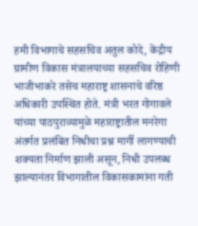हमी विभागाचे सहसचिव अतुल कोदे, केंद्रीय ग्रामीण विकास मंत्रालयाच्या सहसचिव रोहिणी भाजीभाकरे तसेच महाराष्ट्र शासनाचे वरिष्ठ अधिकारी उपस्थित होते. मंत्री भरत गोगावले यांच्या पाठपुराव्यामुळे महाराष्ट्रातील मनरेगा अंतर्गत प्रलंबित निधीचा प्रश्न मार्गी लागण्याची शक्यता निर्माण झाली असून, निधी उपलब्ध झाल्यानंतर विभागातील विकासकामांना गती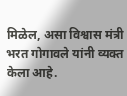मिळेल, असा विश्वास मंत्री भरत गोगावले यांनी व्यक्त केला आहे.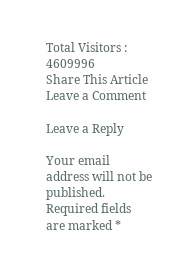Total Visitors :
4609996
Share This Article
Leave a Comment

Leave a Reply

Your email address will not be published. Required fields are marked *